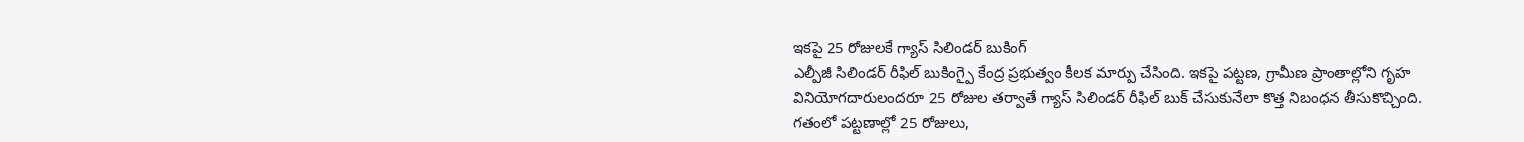ఇకపై 25 రోజులకే గ్యాస్ సిలిండర్ బుకింగ్
ఎల్పీజీ సిలిండర్ రీఫిల్ బుకింగ్పై కేంద్ర ప్రభుత్వం కీలక మార్పు చేసింది. ఇకపై పట్టణ, గ్రామీణ ప్రాంతాల్లోని గృహ వినియోగదారులందరూ 25 రోజుల తర్వాతే గ్యాస్ సిలిండర్ రీఫిల్ బుక్ చేసుకునేలా కొత్త నిబంధన తీసుకొచ్చింది.
గతంలో పట్టణాల్లో 25 రోజులు,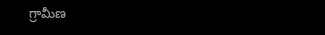గ్రామీణ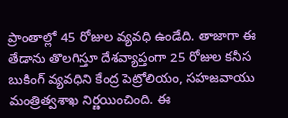ప్రాంతాల్లో 45 రోజుల వ్యవధి ఉండేది. తాజాగా ఈ తేడాను తొలగిస్తూ దేశవ్యాప్తంగా 25 రోజుల కనీస బుకింగ్ వ్యవధిని కేంద్ర పెట్రోలియం, సహజవాయు మంత్రిత్వశాఖ నిర్ణయించింది. ఈ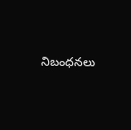నిబంధనలు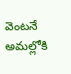వెంటనే అమల్లోకి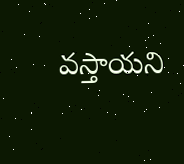వస్తాయని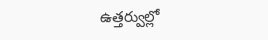ఉత్తర్వుల్లో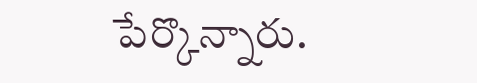పేర్కొన్నారు.